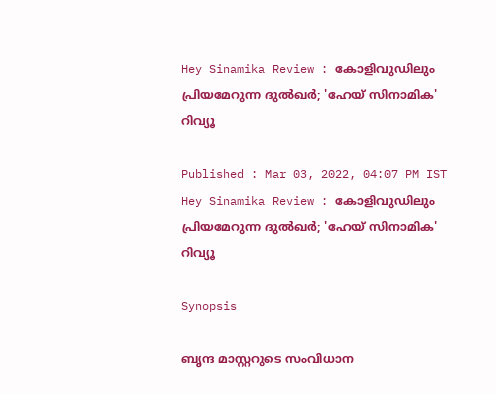Hey Sinamika Review : കോളിവുഡിലും പ്രിയമേറുന്ന ദുല്‍ഖര്‍; 'ഹേയ് സിനാമിക' റിവ്യൂ

Published : Mar 03, 2022, 04:07 PM IST
Hey Sinamika Review : കോളിവുഡിലും പ്രിയമേറുന്ന ദുല്‍ഖര്‍; 'ഹേയ് സിനാമിക' റിവ്യൂ

Synopsis

ബൃന്ദ മാസ്റ്ററുടെ സംവിധാന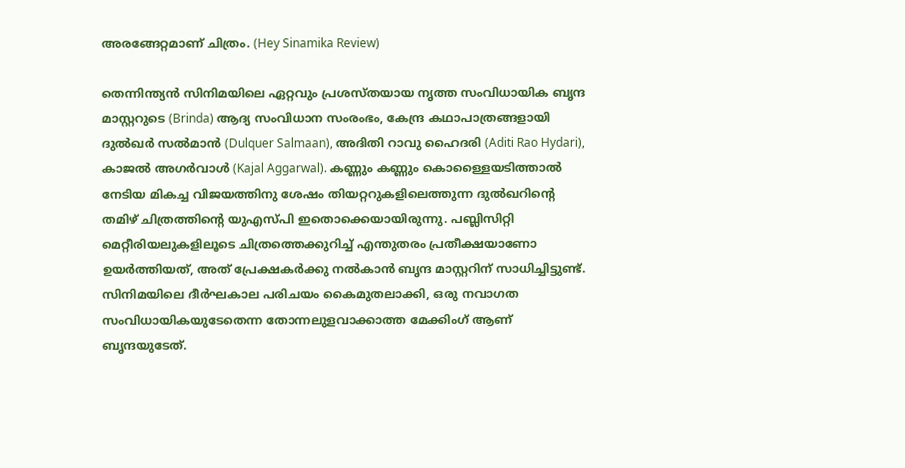അരങ്ങേറ്റമാണ് ചിത്രം. (Hey Sinamika Review)

തെന്നിന്ത്യന്‍ സിനിമയിലെ ഏറ്റവും പ്രശസ്തയായ നൃത്ത സംവിധായിക ബൃന്ദ മാസ്റ്ററുടെ (Brinda) ആദ്യ സംവിധാന സംരംഭം, കേന്ദ്ര കഥാപാത്രങ്ങളായി ദുല്‍ഖര്‍ സല്‍മാന്‍ (Dulquer Salmaan), അദിതി റാവു ഹൈദരി (Aditi Rao Hydari), കാജല്‍ അഗര്‍വാള്‍ (Kajal Aggarwal). കണ്ണും കണ്ണും കൊള്ളൈയടിത്താല്‍ നേടിയ മികച്ച വിജയത്തിനു ശേഷം തിയറ്ററുകളിലെത്തുന്ന ദുല്‍ഖറിന്‍റെ തമിഴ് ചിത്രത്തിന്‍റെ യുഎസ്‍പി ഇതൊക്കെയായിരുന്നു. പബ്ലിസിറ്റി മെറ്റീരിയലുകളിലൂടെ ചിത്രത്തെക്കുറിച്ച് എന്തുതരം പ്രതീക്ഷയാണോ ഉയര്‍ത്തിയത്, അത് പ്രേക്ഷകര്‍ക്കു നല്‍കാന്‍ ബൃന്ദ മാസ്റ്ററിന് സാധിച്ചിട്ടുണ്ട്. സിനിമയിലെ ദീര്‍ഘകാല പരിചയം കൈമുതലാക്കി, ഒരു നവാഗത സംവിധായികയുടേതെന്ന തോന്നലുളവാക്കാത്ത മേക്കിംഗ് ആണ് ബൃന്ദയുടേത്.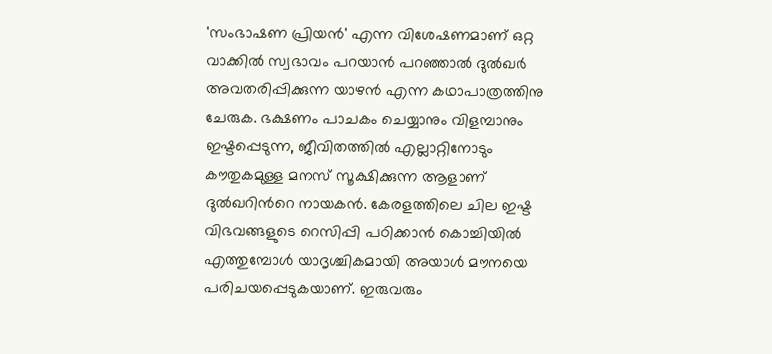'സംഭാഷണ പ്രിയന്‍' എന്ന വിശേഷണമാണ് ഒറ്റ വാക്കില്‍ സ്വഭാവം പറയാന്‍ പറഞ്ഞാല്‍ ദുല്‍ഖര്‍ അവതരിപ്പിക്കുന്ന യാഴന്‍ എന്ന കഥാപാത്രത്തിനു ചേരുക. ഭക്ഷണം പാചകം ചെയ്യാനും വിളമ്പാനും ഇഷ്ടപ്പെടുന്ന, ജീവിതത്തില്‍ എല്ലാറ്റിനോടും കൗതുകമുള്ള മനസ് സൂക്ഷിക്കുന്ന ആളാണ് ദുല്‍ഖറിന്‍റെ നായകന്‍. കേരളത്തിലെ ചില ഇഷ്ട വിഭവങ്ങളുടെ റെസിപ്പി പഠിക്കാന്‍ കൊച്ചിയില്‍ എത്തുമ്പോള്‍ യാദൃശ്ചികമായി അയാള്‍ മൗനയെ പരിചയപ്പെടുകയാണ്. ഇരുവരും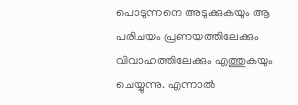പൊടുന്നനെ അടുക്കുകയും ആ പരിചയം പ്രണയത്തിലേക്കും വിവാഹത്തിലേക്കും എത്തുകയും ചെയ്യുന്നു. എന്നാല്‍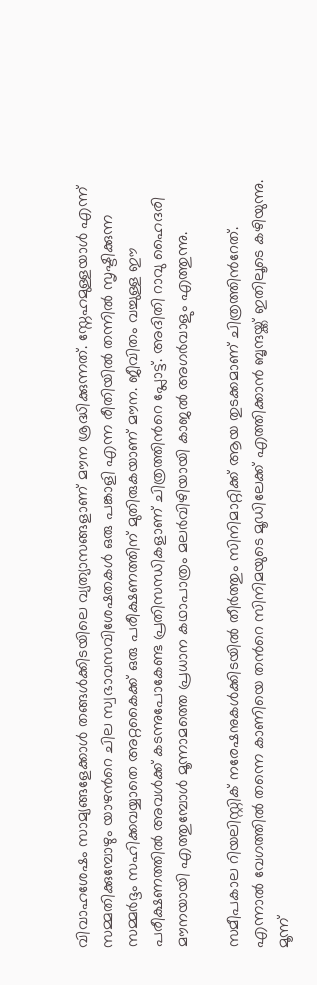വിവാഹശേഷം സാമ്യങ്ങളേക്കാള്‍ തങ്ങള്‍ക്കിടയിലെ വ്യത്യാസങ്ങളാണ് മൗന ശ്രദ്ധിക്കുന്നത്. സ്നേഹമുള്ളയാള്‍ എന്ന് സമ്മതിക്കുമ്പോഴും യാഴന്‍റെ ചില സ്വഭാവസവിശേഷതകള്‍ ഒരു പങ്കാളി എന്ന രീതിയില്‍ തന്നില്‍ സൃഷ്ടിക്കുന്ന സമ്മര്‍ദ്ദം സഹിക്കവയ്യാതെ അറ്റകൈക്ക് ഒരു പരീക്ഷണത്തിന് മുതിരുകയാണ് മൗന. ജീവിതം വച്ചുള്ള ഈ പരീക്ഷണത്തില്‍ അവള്‍ക്ക് കടന്നുപോകേണ്ട പ്രതിസന്ധികളാണ് ചിത്രത്തിന്‍റെ പ്ലോട്ട്. അദിതി റാവു ഹൈദരി മൗനയായി എത്തുമ്പോള്‍ മൂന്നാമത്തെ പ്രധാന കഥാപാത്രം മലര്‍വിഴിയായി കാജല്‍ അഗര്‍വാളും എത്തുന്നു.

സമീപകാല റിയലിസ്റ്റിക് നരേഷനുകള്‍ക്കിടയില്‍ തീര്‍ത്തും സിനിമാറ്റിക്ക് ആയ തുടക്കമാണ് ചിത്രത്തിന്‍റേത്. എന്നാല്‍ വേഗത്തില്‍ തന്നെ കാണിയെ തന്‍റെ സിനിമയുടെ മൂഡിലേക്ക് എത്തിക്കാന്‍ ബൃന്ദയ്ക്ക് ഇതിലൂടെ കഴിയുന്നു. മൂന്ന്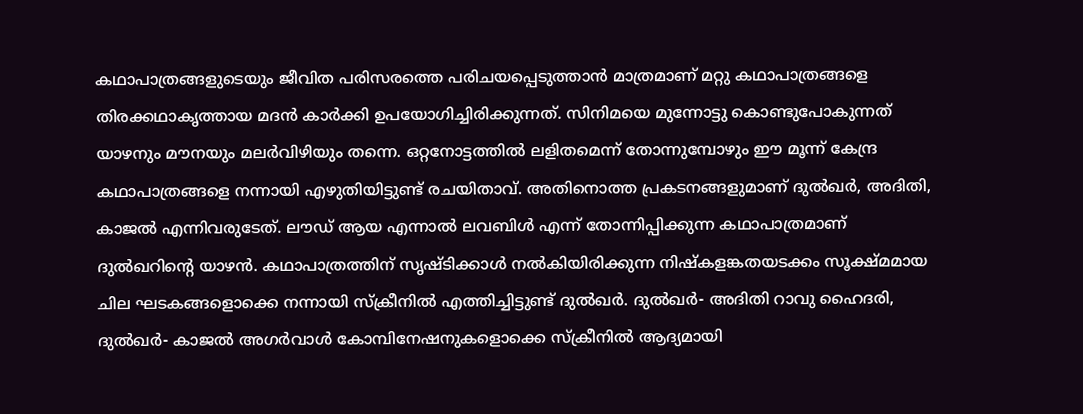കഥാപാത്രങ്ങളുടെയും ജീവിത പരിസരത്തെ പരിചയപ്പെടുത്താന്‍ മാത്രമാണ് മറ്റു കഥാപാത്രങ്ങളെ തിരക്കഥാകൃത്തായ മദന്‍ കാര്‍ക്കി ഉപയോഗിച്ചിരിക്കുന്നത്. സിനിമയെ മുന്നോട്ടു കൊണ്ടുപോകുന്നത് യാഴനും മൗനയും മലര്‍വിഴിയും തന്നെ. ഒറ്റനോട്ടത്തില്‍ ലളിതമെന്ന് തോന്നുമ്പോഴും ഈ മൂന്ന് കേന്ദ്ര കഥാപാത്രങ്ങളെ നന്നായി എഴുതിയിട്ടുണ്ട് രചയിതാവ്. അതിനൊത്ത പ്രകടനങ്ങളുമാണ് ദുല്‍ഖര്‍, അദിതി, കാജല്‍ എന്നിവരുടേത്. ലൗഡ് ആയ എന്നാല്‍ ലവബിള്‍ എന്ന് തോന്നിപ്പിക്കുന്ന കഥാപാത്രമാണ് ദുല്‍ഖറിന്‍റെ യാഴന്‍. കഥാപാത്രത്തിന് സൃഷ്ടിക്കാള്‍ നല്‍കിയിരിക്കുന്ന നിഷ്കളങ്കതയടക്കം സൂക്ഷ്മമായ ചില ഘടകങ്ങളൊക്കെ നന്നായി സ്ക്രീനില്‍ എത്തിച്ചിട്ടുണ്ട് ദുല്‍ഖര്‍. ദുല്‍ഖര്‍- അദിതി റാവു ഹൈദരി, ദുല്‍ഖര്‍- കാജല്‍ അഗര്‍വാള്‍ കോമ്പിനേഷനുകളൊക്കെ സ്ക്രീനില്‍ ആദ്യമായി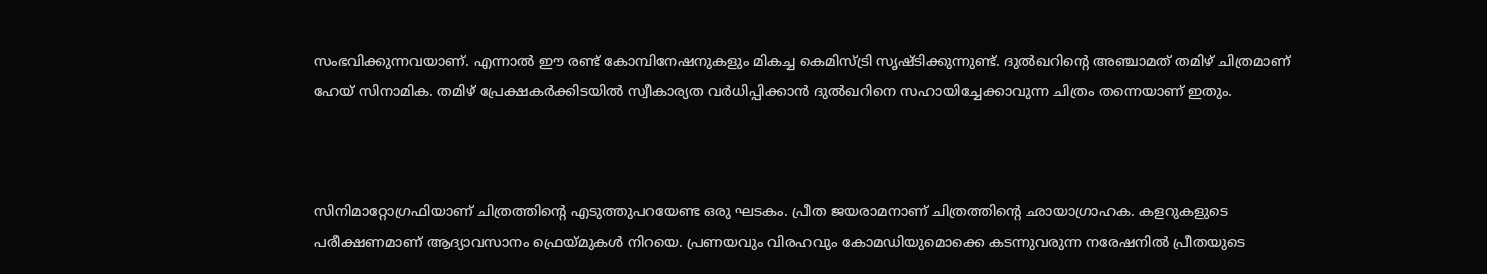സംഭവിക്കുന്നവയാണ്. എന്നാല്‍ ഈ രണ്ട് കോമ്പിനേഷനുകളും മികച്ച കെമിസ്ട്രി സൃഷ്ടിക്കുന്നുണ്ട്. ദുല്‍ഖറിന്‍റെ അഞ്ചാമത് തമിഴ് ചിത്രമാണ് ഹേയ് സിനാമിക. തമിഴ് പ്രേക്ഷകര്‍ക്കിടയില്‍ സ്വീകാര്യത വര്‍ധിപ്പിക്കാന്‍ ദുല്‍ഖറിനെ സഹായിച്ചേക്കാവുന്ന ചിത്രം തന്നെയാണ് ഇതും.



സിനിമാറ്റോഗ്രഫിയാണ് ചിത്രത്തിന്‍റെ എടുത്തുപറയേണ്ട ഒരു ഘടകം. പ്രീത ജയരാമനാണ് ചിത്രത്തിന്‍റെ ഛായാഗ്രാഹക. കളറുകളുടെ പരീക്ഷണമാണ് ആദ്യാവസാനം ഫ്രെയ്മുകള്‍ നിറയെ. പ്രണയവും വിരഹവും കോമഡിയുമൊക്കെ കടന്നുവരുന്ന നരേഷനില്‍ പ്രീതയുടെ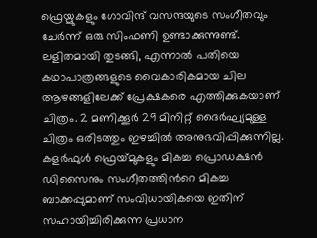ഫ്രെയ്മുകളും ഗോവിന്ദ് വസന്ദയുടെ സംഗീതവും ചേര്‍ന്ന് ഒരു സിംഫണി ഉണ്ടാക്കുന്നുണ്ട്. ലളിതമായി തുടങ്ങി, എന്നാല്‍ പതിയെ കഥാപാത്രങ്ങളുടെ വൈകാരികമായ ചില ആഴങ്ങളിലേക്ക് പ്രേക്ഷകരെ എത്തിക്കുകയാണ് ചിത്രം. 2 മണിക്കൂര്‍ 29 മിനിറ്റ് ദൈര്‍ഘ്യമുള്ള ചിത്രം ഒരിടത്തും ഇഴച്ചില്‍ അനുഭവിപ്പിക്കുന്നില്ല. കളര്‍ഫുള്‍ ഫ്രെയ്‍മുകളും മികച്ച പ്രൊഡക്ഷന്‍ ഡിസൈനും സംഗീതത്തിന്‍റെ മികച്ച ബാക്കപ്പുമാണ് സംവിധായികയെ ഇതിന് സഹായിച്ചിരിക്കുന്ന പ്രധാന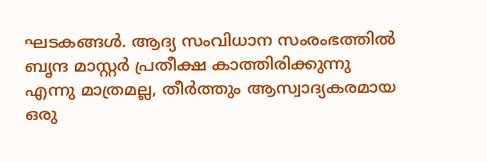ഘടകങ്ങള്‍. ആദ്യ സംവിധാന സംരംഭത്തില്‍ ബൃന്ദ മാസ്റ്റര്‍ പ്രതീക്ഷ കാത്തിരിക്കുന്നു എന്നു മാത്രമല്ല, തീര്‍ത്തും ആസ്വാദ്യകരമായ ഒരു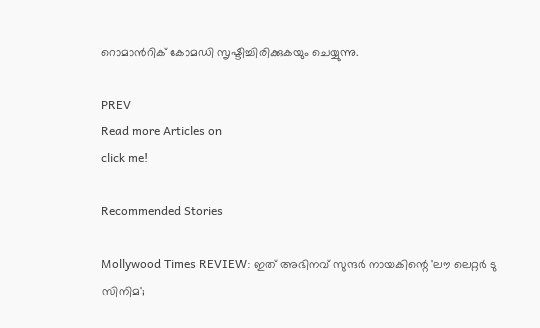റൊമാന്‍റിക് കോമഡി സൃഷ്ടിച്ചിരിക്കുകയും ചെയ്യുന്നു.

PREV
Read more Articles on
click me!

Recommended Stories

Mollywood Times REVIEW: ഇത് അഭിനവ് സുന്ദർ നായകിന്റെ 'ലൗ ലെറ്റർ ടു സിനിമ';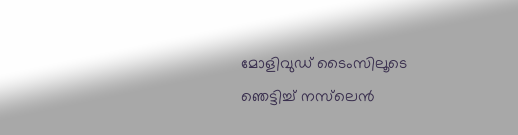മോളിവുഡ് ടൈംസിലൂടെ ഞെട്ടിച്ച് നസ്‌ലെൻ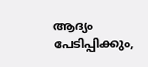ആദ്യം പേടിപ്പിക്കും,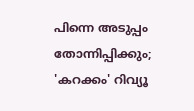പിന്നെ അടുപ്പം തോന്നിപ്പിക്കും; 'കറക്കം' റിവ്യൂ